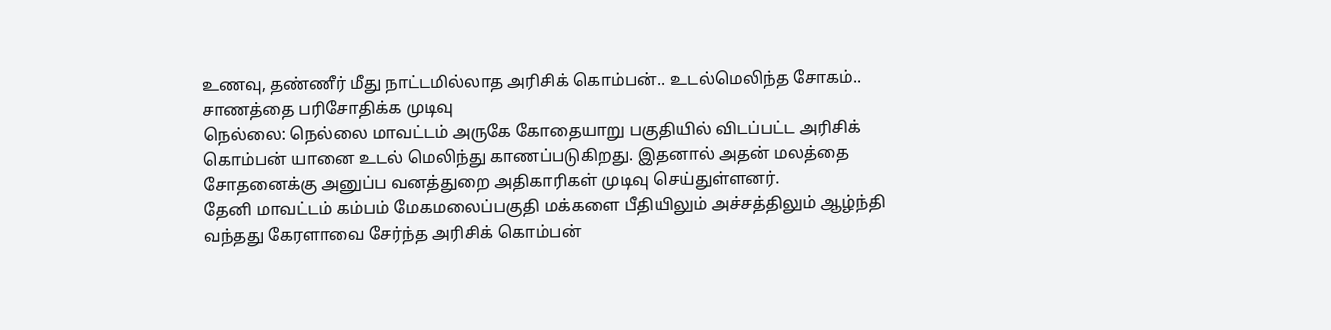உணவு, தண்ணீர் மீது நாட்டமில்லாத அரிசிக் கொம்பன்.. உடல்மெலிந்த சோகம்.. சாணத்தை பரிசோதிக்க முடிவு
நெல்லை: நெல்லை மாவட்டம் அருகே கோதையாறு பகுதியில் விடப்பட்ட அரிசிக் கொம்பன் யானை உடல் மெலிந்து காணப்படுகிறது. இதனால் அதன் மலத்தை சோதனைக்கு அனுப்ப வனத்துறை அதிகாரிகள் முடிவு செய்துள்ளனர்.
தேனி மாவட்டம் கம்பம் மேகமலைப்பகுதி மக்களை பீதியிலும் அச்சத்திலும் ஆழ்ந்தி வந்தது கேரளாவை சேர்ந்த அரிசிக் கொம்பன்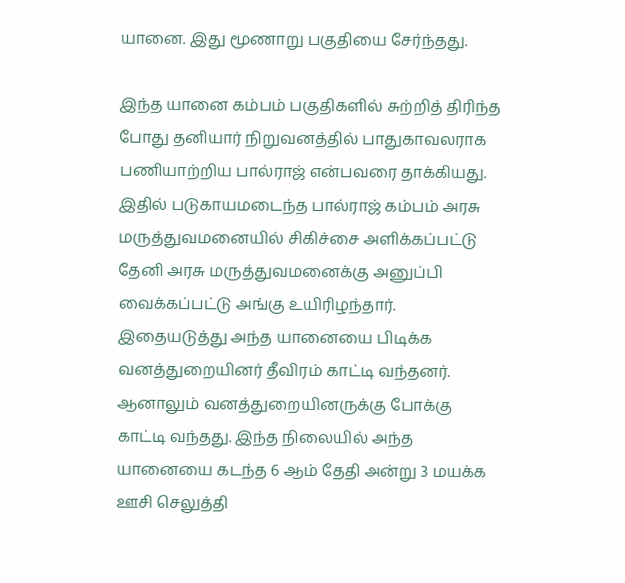யானை. இது மூணாறு பகுதியை சேர்ந்தது.

இந்த யானை கம்பம் பகுதிகளில் சுற்றித் திரிந்த போது தனியார் நிறுவனத்தில் பாதுகாவலராக பணியாற்றிய பால்ராஜ் என்பவரை தாக்கியது. இதில் படுகாயமடைந்த பால்ராஜ் கம்பம் அரசு மருத்துவமனையில் சிகிச்சை அளிக்கப்பட்டு தேனி அரசு மருத்துவமனைக்கு அனுப்பி வைக்கப்பட்டு அங்கு உயிரிழந்தார்.
இதையடுத்து அந்த யானையை பிடிக்க வனத்துறையினர் தீவிரம் காட்டி வந்தனர். ஆனாலும் வனத்துறையினருக்கு போக்கு காட்டி வந்தது. இந்த நிலையில் அந்த யானையை கடந்த 6 ஆம் தேதி அன்று 3 மயக்க ஊசி செலுத்தி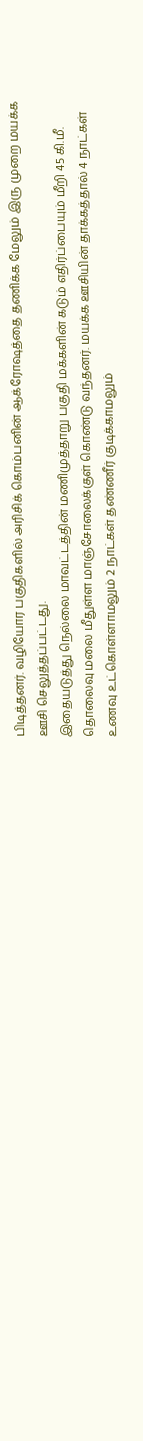பிடித்தனர். வழியோர பகுதிகளில் அரிசிக் கொம்பனின் ஆக்ரோஷத்தை தணிக்க மேலும் இரு முறை மயக்க ஊசி செலுத்தப்பட்டது.
இதையடுத்து நெல்லை மாவட்டத்தின் மணிமுத்தாறு பகுதி மக்களின் கடும் எதிர்ப்பையும் மீறி 45 கி.மீ. தொலைவு மலை மீதுள்ள மாஞ்சோலைக்குள் கொண்டு வந்தனர். மயக்க ஊசியின் தாக்கத்தால் 4 நாட்கள் உணவு உட்கொள்ளாமலும் 2 நாட்கள் தண்ணீர் குடிக்காமலும்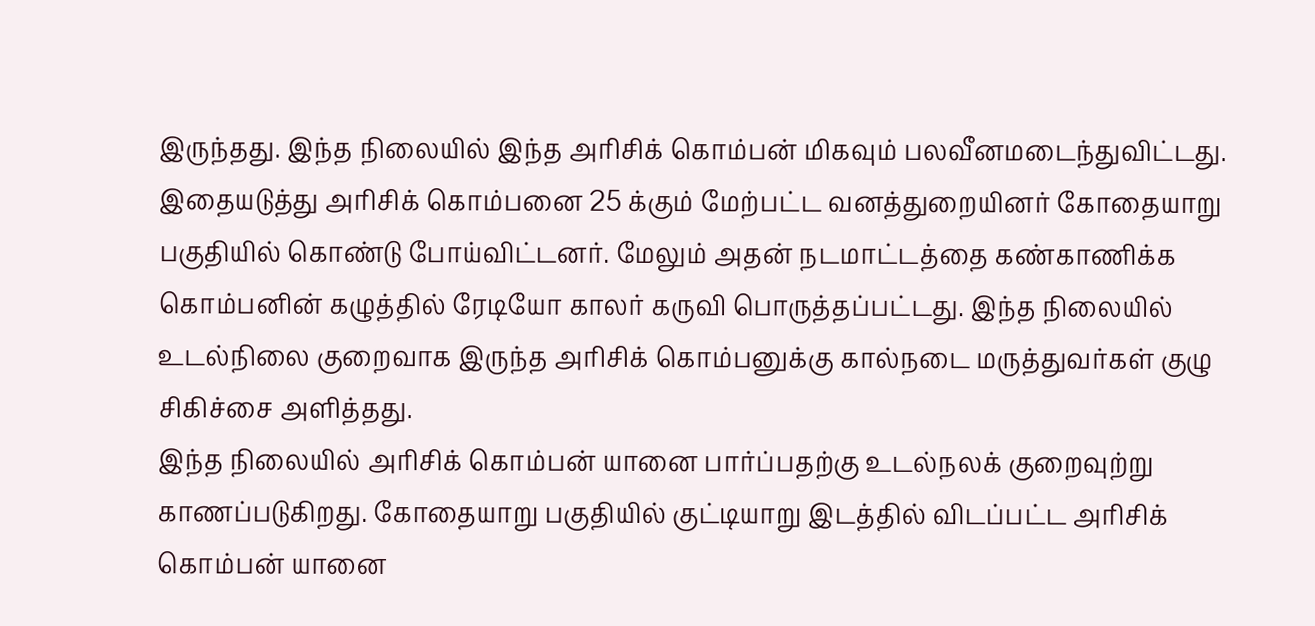இருந்தது. இந்த நிலையில் இந்த அரிசிக் கொம்பன் மிகவும் பலவீனமடைந்துவிட்டது.
இதையடுத்து அரிசிக் கொம்பனை 25 க்கும் மேற்பட்ட வனத்துறையினர் கோதையாறு பகுதியில் கொண்டு போய்விட்டனர். மேலும் அதன் நடமாட்டத்தை கண்காணிக்க கொம்பனின் கழுத்தில் ரேடியோ காலர் கருவி பொருத்தப்பட்டது. இந்த நிலையில் உடல்நிலை குறைவாக இருந்த அரிசிக் கொம்பனுக்கு கால்நடை மருத்துவர்கள் குழு சிகிச்சை அளித்தது.
இந்த நிலையில் அரிசிக் கொம்பன் யானை பார்ப்பதற்கு உடல்நலக் குறைவுற்று காணப்படுகிறது. கோதையாறு பகுதியில் குட்டியாறு இடத்தில் விடப்பட்ட அரிசிக் கொம்பன் யானை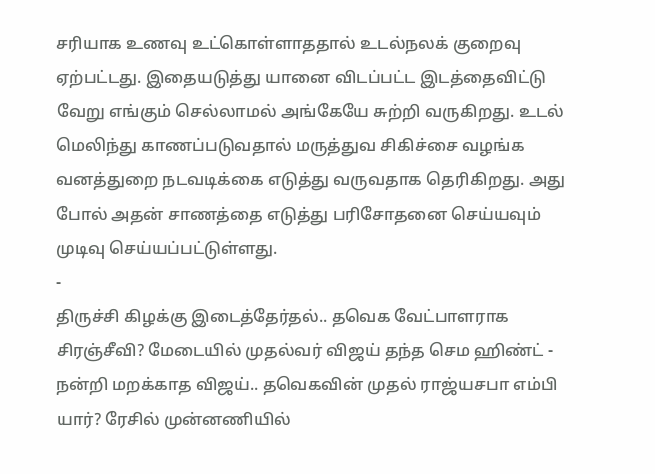சரியாக உணவு உட்கொள்ளாததால் உடல்நலக் குறைவு ஏற்பட்டது. இதையடுத்து யானை விடப்பட்ட இடத்தைவிட்டு வேறு எங்கும் செல்லாமல் அங்கேயே சுற்றி வருகிறது. உடல் மெலிந்து காணப்படுவதால் மருத்துவ சிகிச்சை வழங்க வனத்துறை நடவடிக்கை எடுத்து வருவதாக தெரிகிறது. அது போல் அதன் சாணத்தை எடுத்து பரிசோதனை செய்யவும் முடிவு செய்யப்பட்டுள்ளது.
-
திருச்சி கிழக்கு இடைத்தேர்தல்.. தவெக வேட்பாளராக சிரஞ்சீவி? மேடையில் முதல்வர் விஜய் தந்த செம ஹிண்ட் -
நன்றி மறக்காத விஜய்.. தவெகவின் முதல் ராஜ்யசபா எம்பி யார்? ரேசில் முன்னணியில்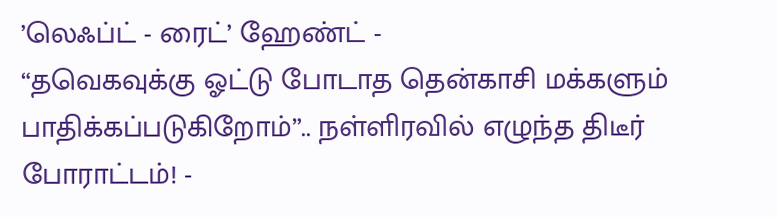’லெஃப்ட் - ரைட்’ ஹேண்ட் -
“தவெகவுக்கு ஓட்டு போடாத தென்காசி மக்களும் பாதிக்கப்படுகிறோம்”.. நள்ளிரவில் எழுந்த திடீர் போராட்டம்! -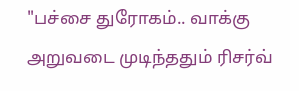"பச்சை துரோகம்.. வாக்கு அறுவடை முடிந்ததும் ரிசர்வ்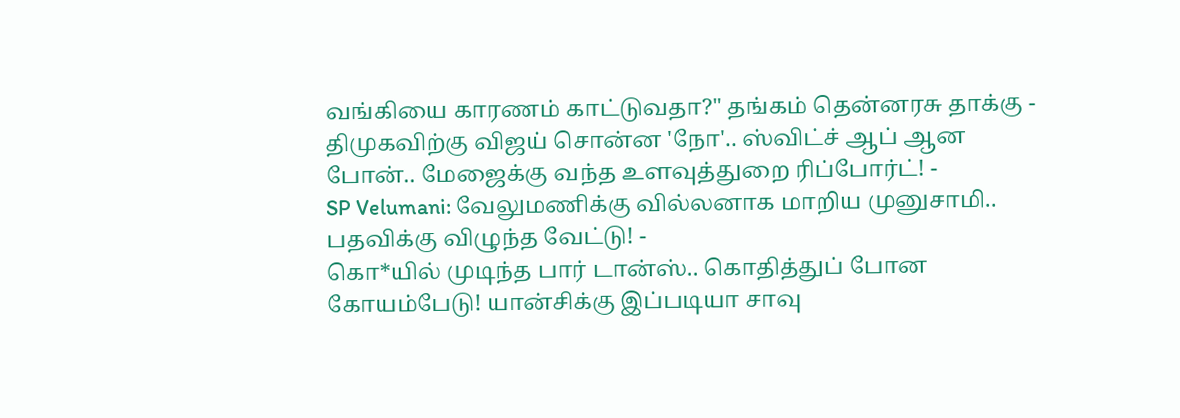வங்கியை காரணம் காட்டுவதா?" தங்கம் தென்னரசு தாக்கு -
திமுகவிற்கு விஜய் சொன்ன 'நோ'.. ஸ்விட்ச் ஆப் ஆன போன்.. மேஜைக்கு வந்த உளவுத்துறை ரிப்போர்ட்! -
SP Velumani: வேலுமணிக்கு வில்லனாக மாறிய முனுசாமி.. பதவிக்கு விழுந்த வேட்டு! -
கொ*யில் முடிந்த பார் டான்ஸ்.. கொதித்துப் போன கோயம்பேடு! யான்சிக்கு இப்படியா சாவு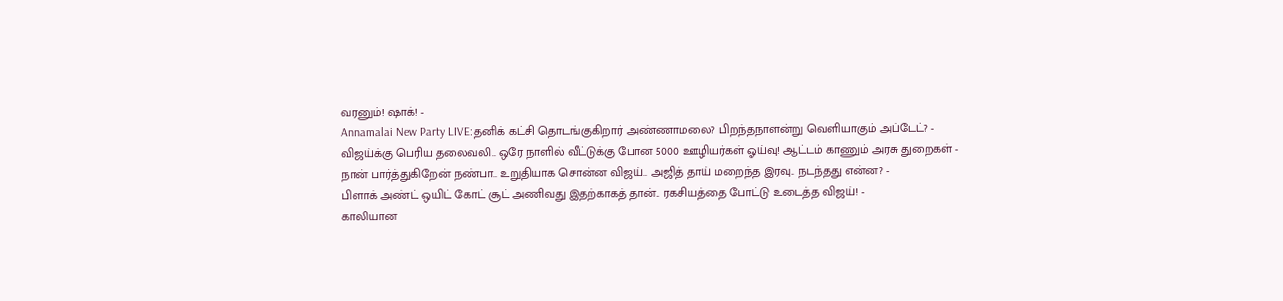வரனும்! ஷாக்! -
Annamalai New Party LIVE:தனிக் கட்சி தொடங்குகிறார் அண்ணாமலை? பிறந்தநாளன்று வெளியாகும் அப்டேட்? -
விஜய்க்கு பெரிய தலைவலி.. ஒரே நாளில் வீட்டுக்கு போன 5000 ஊழியர்கள் ஓய்வு! ஆட்டம் காணும் அரசு துறைகள் -
நான் பார்த்துகிறேன் நண்பா.. உறுதியாக சொன்ன விஜய்.. அஜித் தாய் மறைந்த இரவு.. நடந்தது என்ன? -
பிளாக் அண்ட் ஒயிட் கோட் சூட் அணிவது இதற்காகத் தான்.. ரகசியத்தை போட்டு உடைத்த விஜய்! -
காலியான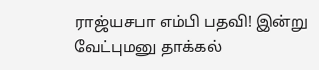ராஜ்யசபா எம்பி பதவி! இன்று வேட்புமனு தாக்கல்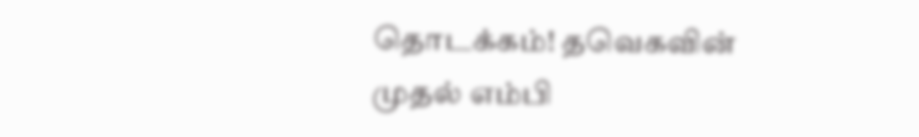தொடக்கம்! தவெகவின் முதல் எம்பி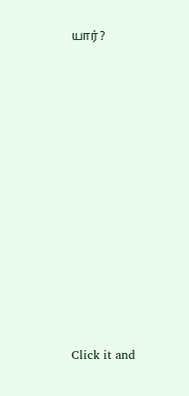யார்?












Click it and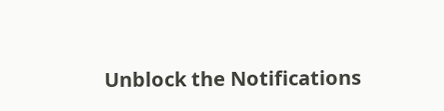Unblock the Notifications